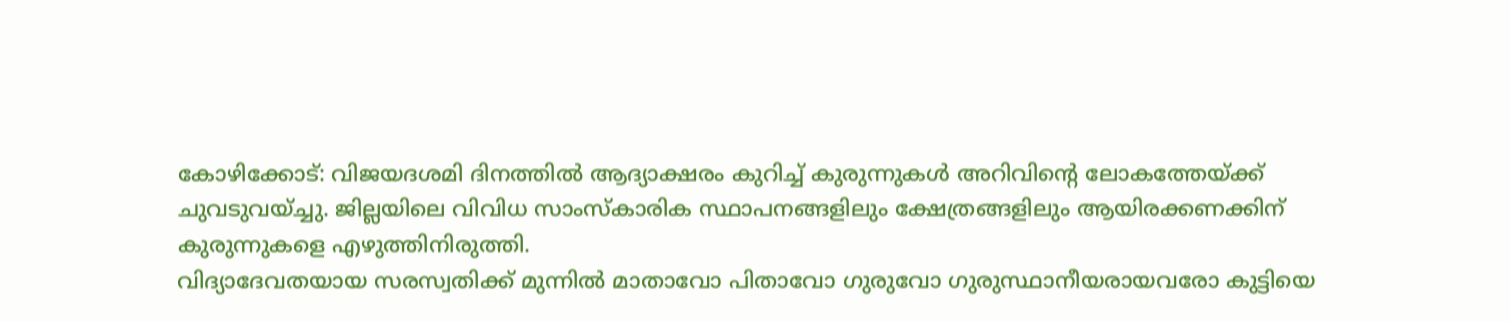കോഴിക്കോട്: വിജയദശമി ദിനത്തിൽ ആദ്യാക്ഷരം കുറിച്ച് കുരുന്നുകൾ അറിവിന്റെ ലോകത്തേയ്ക്ക് ചുവടുവയ്ച്ചു. ജില്ലയിലെ വിവിധ സാംസ്കാരിക സ്ഥാപനങ്ങളിലും ക്ഷേത്രങ്ങളിലും ആയിരക്കണക്കിന് കുരുന്നുകളെ എഴുത്തിനിരുത്തി.
വിദ്യാദേവതയായ സരസ്വതിക്ക് മുന്നിൽ മാതാവോ പിതാവോ ഗുരുവോ ഗുരുസ്ഥാനീയരായവരോ കുട്ടിയെ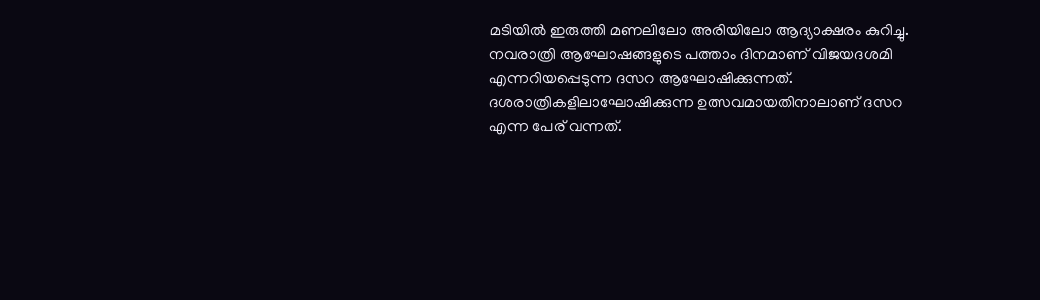മടിയിൽ ഇരുത്തി മണലിലോ അരിയിലോ ആദ്യാക്ഷരം കുറിച്ചു. നവരാത്രി ആഘോഷങ്ങളുടെ പത്താം ദിനമാണ് വിജയദശമി എന്നറിയപ്പെടുന്ന ദസറ ആഘോഷിക്കുന്നത്. ദശരാത്രികളിലാഘോഷിക്കുന്ന ഉത്സവമായതിനാലാണ് ദസറ എന്ന പേര് വന്നത്.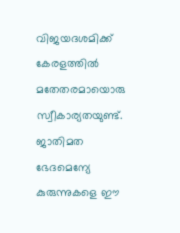വിജയദശമിക്ക് കേരളത്തിൽ മതേതരമായൊരു സ്വീകാര്യതയുണ്ട്. ജാതിമത ഭേദമെന്യേ കുരുന്നുകളെ ഈ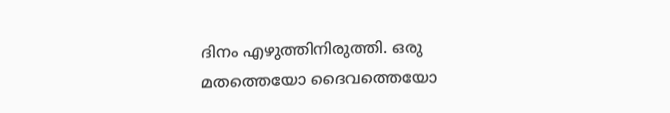ദിനം എഴുത്തിനിരുത്തി. ഒരു മതത്തെയോ ദൈവത്തെയോ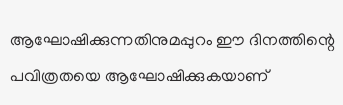ആഘോഷിക്കുന്നതിനുമപ്പുറം ഈ ദിനത്തിന്റെ പവിത്രതയെ ആഘോഷിക്കുകയാണ്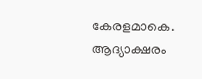കേരളമാകെ.
ആദ്യാക്ഷരം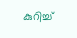കുറിച്ച്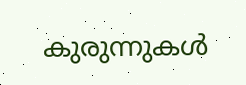കുരുന്നുകൾ